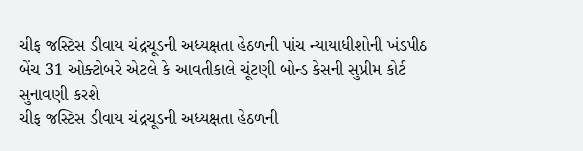ચીફ જસ્ટિસ ડીવાય ચંદ્રચૂડની અધ્યક્ષતા હેઠળની પાંચ ન્યાયાધીશોની ખંડપીઠ બેંચ 31 ઓક્ટોબરે એટલે કે આવતીકાલે ચૂંટણી બોન્ડ કેસની સુપ્રીમ કોર્ટ સુનાવણી કરશે
ચીફ જસ્ટિસ ડીવાય ચંદ્રચૂડની અધ્યક્ષતા હેઠળની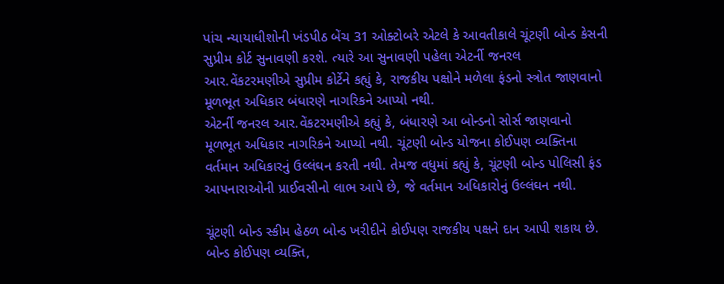પાંચ ન્યાયાધીશોની ખંડપીઠ બેંચ 31 ઓક્ટોબરે એટલે કે આવતીકાલે ચૂંટણી બોન્ડ કેસની સુપ્રીમ કોર્ટ સુનાવણી કરશે. ત્યારે આ સુનાવણી પહેલા એટર્ની જનરલ આર.વેંકટરમણીએ સુપ્રીમ કોર્ટેને કહ્યું કે, રાજકીય પક્ષોને મળેલા ફંડનો સ્ત્રોત જાણવાનો મૂળભૂત અધિકાર બંધારણે નાગરિકને આપ્યો નથી.
એટર્ની જનરલ આર.વેંકટરમણીએ કહ્યું કે, બંધારણે આ બોન્ડનો સોર્સ જાણવાનો મૂળભૂત અધિકાર નાગરિકને આપ્યો નથી. ચૂંટણી બોન્ડ યોજના કોઈપણ વ્યક્તિના વર્તમાન અધિકારનું ઉલ્લંઘન કરતી નથી. તેમજ વધુમાં કહ્યું કે, ચૂંટણી બોન્ડ પોલિસી ફંડ આપનારાઓની પ્રાઈવસીનો લાભ આપે છે, જે વર્તમાન અધિકારોનું ઉલ્લંઘન નથી.

ચૂંટણી બોન્ડ સ્કીમ હેઠળ બોન્ડ ખરીદીને કોઈપણ રાજકીય પક્ષને દાન આપી શકાય છે. બોન્ડ કોઈપણ વ્યક્તિ,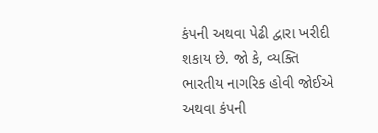કંપની અથવા પેઢી દ્વારા ખરીદી શકાય છે. જો કે, વ્યક્તિ ભારતીય નાગરિક હોવી જોઈએ અથવા કંપની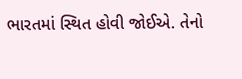ભારતમાં સ્થિત હોવી જોઈએ. તેનો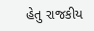હેતુ રાજકીય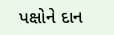પક્ષોને દાન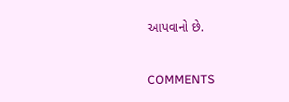આપવાનો છે.


COMMENTS